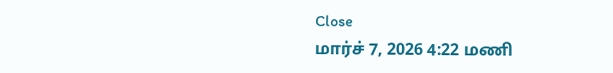Close
மார்ச் 7, 2026 4:22 மணி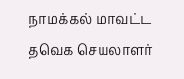நாமக்கல் மாவட்ட தவெக செயலாளர்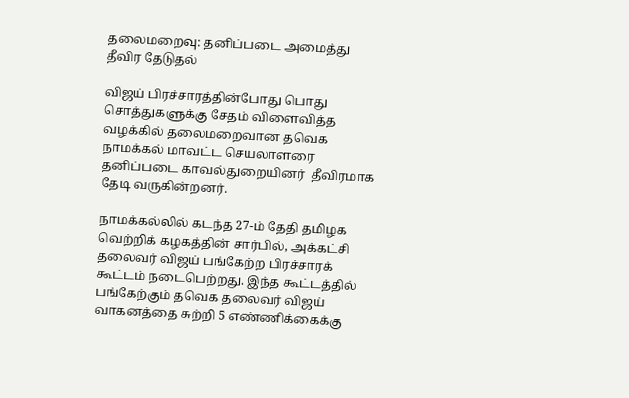தலைமறைவு: தனிப்படை அமைத்து தீவிர தேடுதல்

விஜய் பிரச்சாரத்தின்போது பொது சொத்துகளுக்கு சேதம் விளைவித்த வழக்கில் தலைமறைவான தவெக நாமக்கல் மாவட்ட செயலாளரை தனிப்படை காவல்துறையினர்  தீவிரமாக தேடி வருகின்றனர்.

நாமக்கல்லில் கடந்த 27-ம் தேதி தமிழக வெற்றிக் கழகத்தின் சார்பில், அக்கட்சி தலைவர் விஜய் பங்கேற்ற பிரச்சாரக் கூட்டம் நடைபெற்றது. இந்த கூட்டத்தில் பங்கேற்கும் தவெக தலைவர் விஜய் வாகனத்தை சுற்றி 5 எண்ணிக்கைக்கு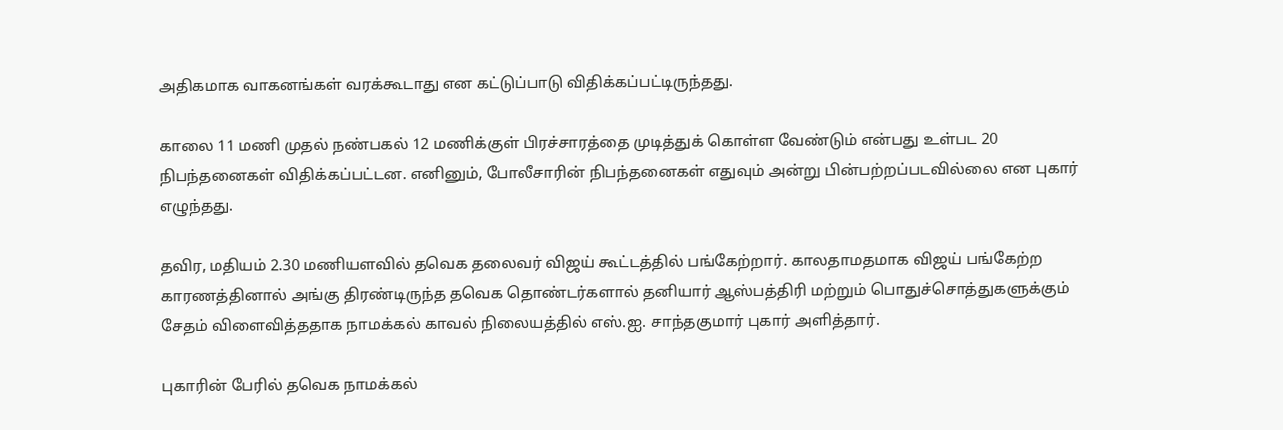அதிகமாக வாகனங்கள் வரக்கூடாது என கட்டுப்பாடு விதிக்கப்பட்டிருந்தது.

காலை 11 மணி முதல் நண்பகல் 12 மணிக்குள் பிரச்சாரத்தை முடித்துக் கொள்ள வேண்டும் என்பது உள்பட 20 நிபந்தனைகள் விதிக்கப்பட்டன. எனினும், போலீசாரின் நிபந்தனைகள் எதுவும் அன்று பின்பற்றப்படவில்லை என புகார் எழுந்தது.

தவிர, மதியம் 2.30 மணியளவில் தவெக தலைவர் விஜய் கூட்டத்தில் பங்கேற்றார். காலதாமதமாக விஜய் பங்கேற்ற காரணத்தினால் அங்கு திரண்டிருந்த தவெக தொண்டர்களால் தனியார் ஆஸ்பத்திரி மற்றும் பொதுச்சொத்துகளுக்கும் சேதம் விளைவித்ததாக நாமக்கல் காவல் நிலையத்தில் எஸ்.ஐ. சாந்தகுமார் புகார் அளித்தார்.

புகாரின் பேரில் தவெக நாமக்கல்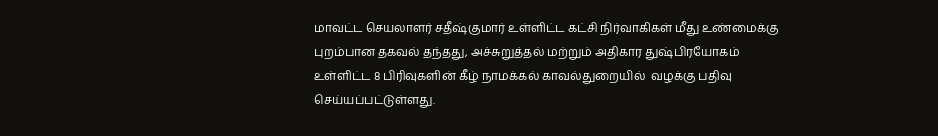மாவட்ட செயலாளர் சதீஷ்குமார் உள்ளிட்ட கட்சி நிர்வாகிகள் மீது உண்மைக்கு புறம்பான தகவல் தந்தது, அச்சுறுத்தல் மற்றும் அதிகார துஷ்பிரயோகம் உள்ளிட்ட 8 பிரிவுகளின் கீழ் நாமக்கல் காவல்துறையில்  வழக்கு பதிவு செய்யப்பட்டுள்ளது.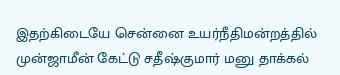இதற்கிடையே சென்னை உயர்நீதிமன்றத்தில் முன்ஜாமீன் கேட்டு சதீஷ்குமார் மனு தாக்கல்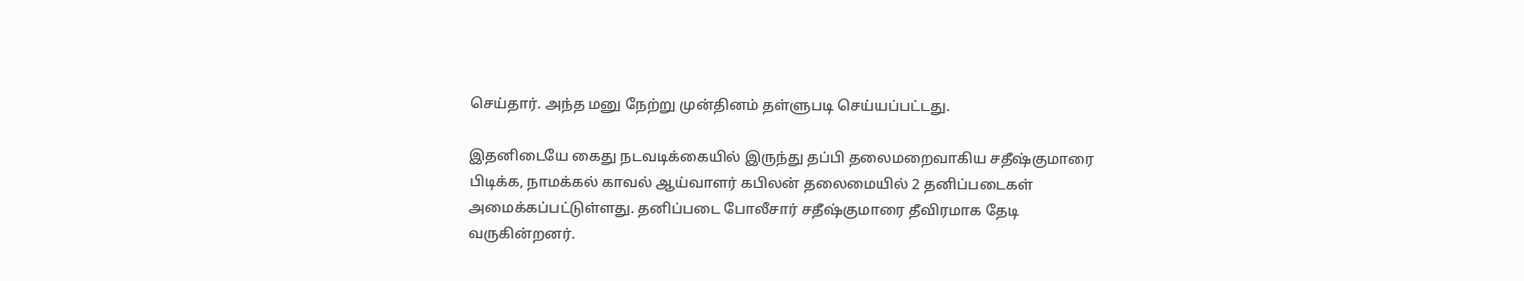செய்தார். அந்த மனு நேற்று முன்தினம் தள்ளுபடி செய்யப்பட்டது.

இதனிடையே கைது நடவடிக்கையில் இருந்து தப்பி தலைமறைவாகிய சதீஷ்குமாரை பிடிக்க, நாமக்கல் காவல் ஆய்வாளர் கபிலன் தலைமையில் 2 தனிப்படைகள் அமைக்கப்பட்டுள்ளது. தனிப்படை போலீசார் சதீஷ்குமாரை தீவிரமாக தேடி வருகின்றனர்.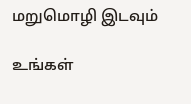மறுமொழி இடவும்

உங்கள்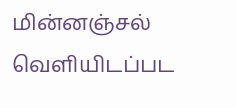மின்னஞ்சல் வெளியிடப்பட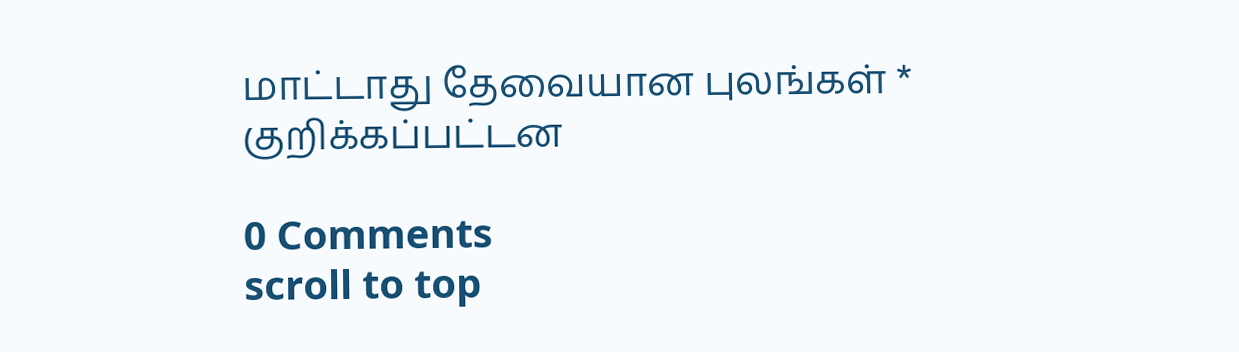மாட்டாது தேவையான புலங்கள் * குறிக்கப்பட்டன

0 Comments
scroll to top